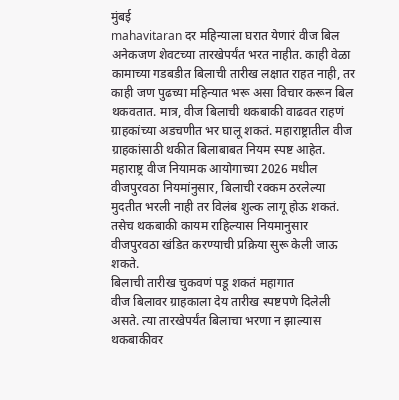मुंबई
mahavitaran दर महिन्याला घरात येणारं वीज बिल अनेकजण शेवटच्या तारखेपर्यंत भरत नाहीत. काही वेळा कामाच्या गडबडीत बिलाची तारीख लक्षात राहत नाही, तर काही जण पुढच्या महिन्यात भरू असा विचार करून बिल थकवतात. मात्र, वीज बिलाची थकबाकी वाढवत राहणं ग्राहकांच्या अडचणीत भर घालू शकतं. महाराष्ट्रातील वीज ग्राहकांसाठी थकीत बिलाबाबत नियम स्पष्ट आहेत.
महाराष्ट्र वीज नियामक आयोगाच्या 2026 मधील वीजपुरवठा नियमांनुसार, बिलाची रक्कम ठरलेल्या मुदतीत भरली नाही तर विलंब शुल्क लागू होऊ शकतं. तसेच थकबाकी कायम राहिल्यास नियमानुसार वीजपुरवठा खंडित करण्याची प्रक्रिया सुरू केली जाऊ शकते.
बिलाची तारीख चुकवणं पडू शकतं महागात
वीज बिलावर ग्राहकाला देय तारीख स्पष्टपणे दिलेली असते. त्या तारखेपर्यंत बिलाचा भरणा न झाल्यास थकबाकीवर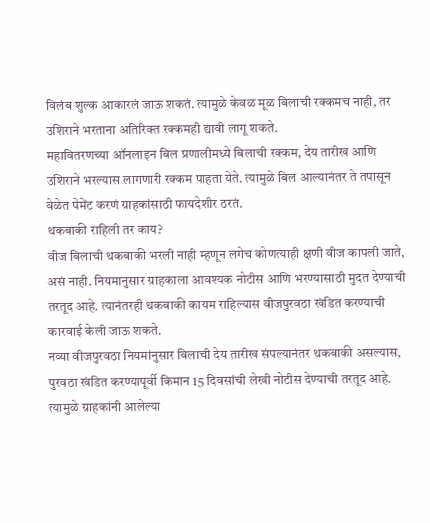विलंब शुल्क आकारलं जाऊ शकतं. त्यामुळे केवळ मूळ बिलाची रक्कमच नाही, तर उशिराने भरताना अतिरिक्त रक्कमही द्यावी लागू शकते.
महावितरणच्या ऑनलाइन बिल प्रणालीमध्ये बिलाची रक्कम, देय तारीख आणि उशिराने भरल्यास लागणारी रक्कम पाहता येते. त्यामुळे बिल आल्यानंतर ते तपासून वेळेत पेमेंट करणं ग्राहकांसाठी फायदेशीर ठरतं.
थकबाकी राहिली तर काय?
वीज बिलाची थकबाकी भरली नाही म्हणून लगेच कोणत्याही क्षणी वीज कापली जाते, असं नाही. नियमानुसार ग्राहकाला आवश्यक नोटीस आणि भरण्यासाठी मुदत देण्याची तरतूद आहे. त्यानंतरही थकबाकी कायम राहिल्यास वीजपुरवठा खंडित करण्याची कारवाई केली जाऊ शकते.
नव्या वीजपुरवठा नियमांनुसार बिलाची देय तारीख संपल्यानंतर थकबाकी असल्यास, पुरवठा खंडित करण्यापूर्वी किमान 15 दिवसांची लेखी नोटीस देण्याची तरतूद आहे. त्यामुळे ग्राहकांनी आलेल्या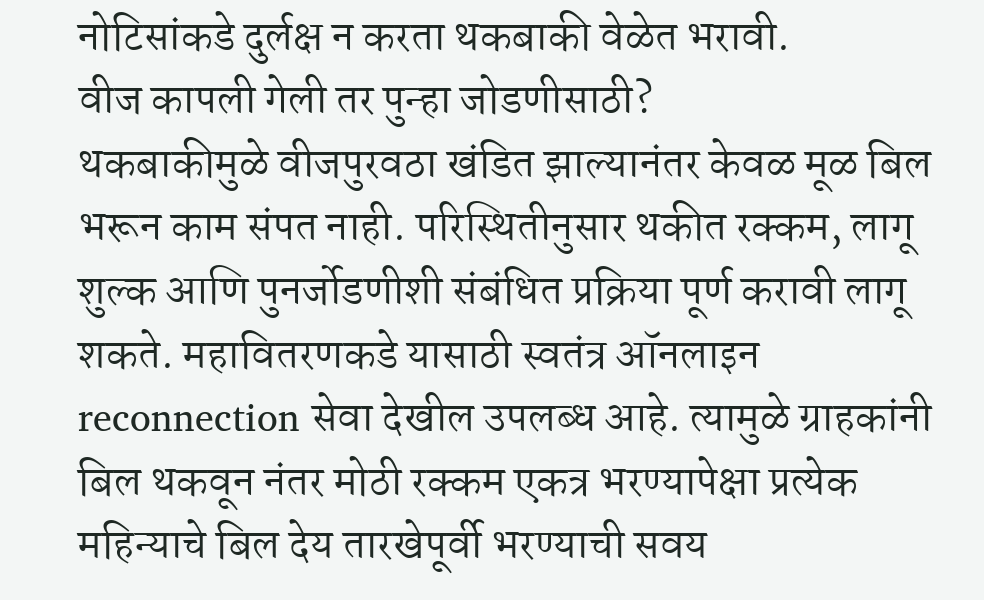नोटिसांकडे दुर्लक्ष न करता थकबाकी वेळेत भरावी.
वीज कापली गेली तर पुन्हा जोडणीसाठी?
थकबाकीमुळे वीजपुरवठा खंडित झाल्यानंतर केवळ मूळ बिल भरून काम संपत नाही. परिस्थितीनुसार थकीत रक्कम, लागू शुल्क आणि पुनर्जोडणीशी संबंधित प्रक्रिया पूर्ण करावी लागू शकते. महावितरणकडे यासाठी स्वतंत्र ऑनलाइन reconnection सेवा देखील उपलब्ध आहे. त्यामुळे ग्राहकांनी बिल थकवून नंतर मोठी रक्कम एकत्र भरण्यापेक्षा प्रत्येक महिन्याचे बिल देय तारखेपूर्वी भरण्याची सवय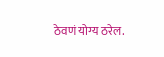ठेवणं योग्य ठरेल.